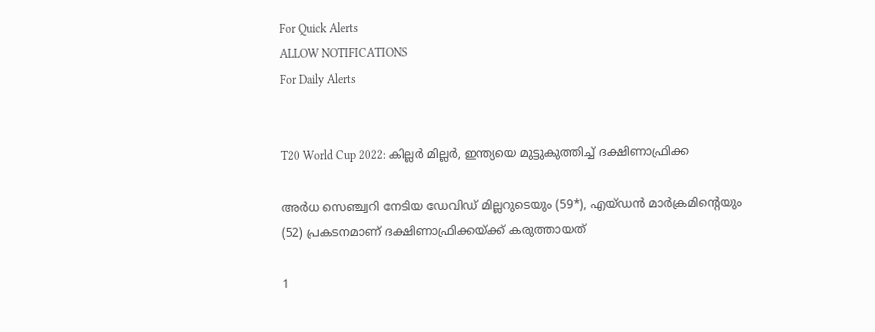For Quick Alerts
ALLOW NOTIFICATIONS
For Daily Alerts


T20 World Cup 2022: കില്ലര്‍ മില്ലര്‍, ഇന്ത്യയെ മുട്ടുകുത്തിച്ച് ദക്ഷിണാഫ്രിക്ക

അര്‍ധ സെഞ്ച്വറി നേടിയ ഡേവിഡ് മില്ലറുടെയും (59*), എയ്ഡന്‍ മാര്‍ക്രമിന്റെയും (52) പ്രകടനമാണ് ദക്ഷിണാഫ്രിക്കയ്ക്ക് കരുത്തായത്

1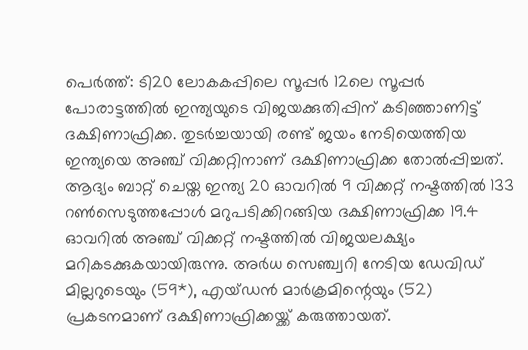പെര്‍ത്ത്: ടി20 ലോകകപ്പിലെ സൂപ്പര്‍ 12ലെ സൂപ്പര്‍ പോരാട്ടത്തില്‍ ഇന്ത്യയുടെ വിജയക്കുതിപ്പിന് കടിഞ്ഞാണിട്ട് ദക്ഷിണാഫ്രിക്ക. തുടര്‍ച്ചയായി രണ്ട് ജയം നേടിയെത്തിയ ഇന്ത്യയെ അഞ്ച് വിക്കറ്റിനാണ് ദക്ഷിണാഫ്രിക്ക തോല്‍പ്പിച്ചത്. ആദ്യം ബാറ്റ് ചെയ്ത ഇന്ത്യ 20 ഓവറില്‍ 9 വിക്കറ്റ് നഷ്ടത്തില്‍ 133 റണ്‍സെടുത്തപ്പോള്‍ മറുപടിക്കിറങ്ങിയ ദക്ഷിണാഫ്രിക്ക 19.4 ഓവറില്‍ അഞ്ച് വിക്കറ്റ് നഷ്ടത്തില്‍ വിജയലക്ഷ്യം മറികടക്കുകയായിരുന്നു. അര്‍ധ സെഞ്ച്വറി നേടിയ ഡേവിഡ് മില്ലറുടെയും (59*), എയ്ഡന്‍ മാര്‍ക്രമിന്റെയും (52) പ്രകടനമാണ് ദക്ഷിണാഫ്രിക്കയ്ക്ക് കരുത്തായത്.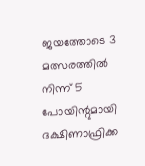ജയത്തോടെ 3 മത്സരത്തില്‍ നിന്ന് 5 പോയിന്റുമായി ദക്ഷിണാഫ്രിക്ക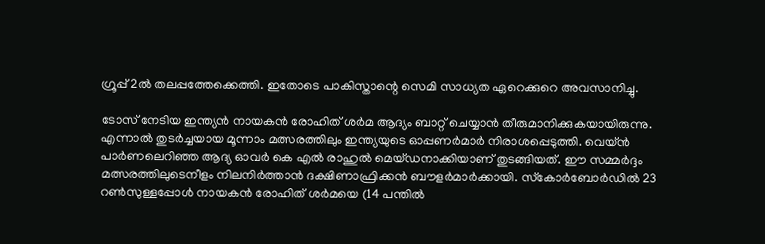ഗ്രൂപ്പ് 2ല്‍ തലപ്പത്തേക്കെത്തി. ഇതോടെ പാകിസ്താന്റെ സെമി സാധ്യത ഏറെക്കുറെ അവസാനിച്ചു.

ടോസ് നേടിയ ഇന്ത്യന്‍ നായകന്‍ രോഹിത് ശര്‍മ ആദ്യം ബാറ്റ് ചെയ്യാന്‍ തീരുമാനിക്കുകയായിരുന്നു. എന്നാല്‍ തുടര്‍ച്ചയായ മൂന്നാം മത്സരത്തിലും ഇന്ത്യയുടെ ഓപ്പണര്‍മാര്‍ നിരാശപ്പെടുത്തി. വെയ്ന്‍ പാര്‍ണലെറിഞ്ഞ ആദ്യ ഓവര്‍ കെ എല്‍ രാഹുല്‍ മെയ്ഡനാക്കിയാണ് തുടങ്ങിയത്. ഈ സമ്മര്‍ദ്ദം മത്സരത്തിലുടെനീളം നിലനിര്‍ത്താന്‍ ദക്ഷിണാഫ്രിക്കന്‍ ബൗളര്‍മാര്‍ക്കായി. സ്‌കോര്‍ബോര്‍ഡില്‍ 23 റണ്‍സുള്ളപ്പോള്‍ നായകന്‍ രോഹിത് ശര്‍മയെ (14 പന്തില്‍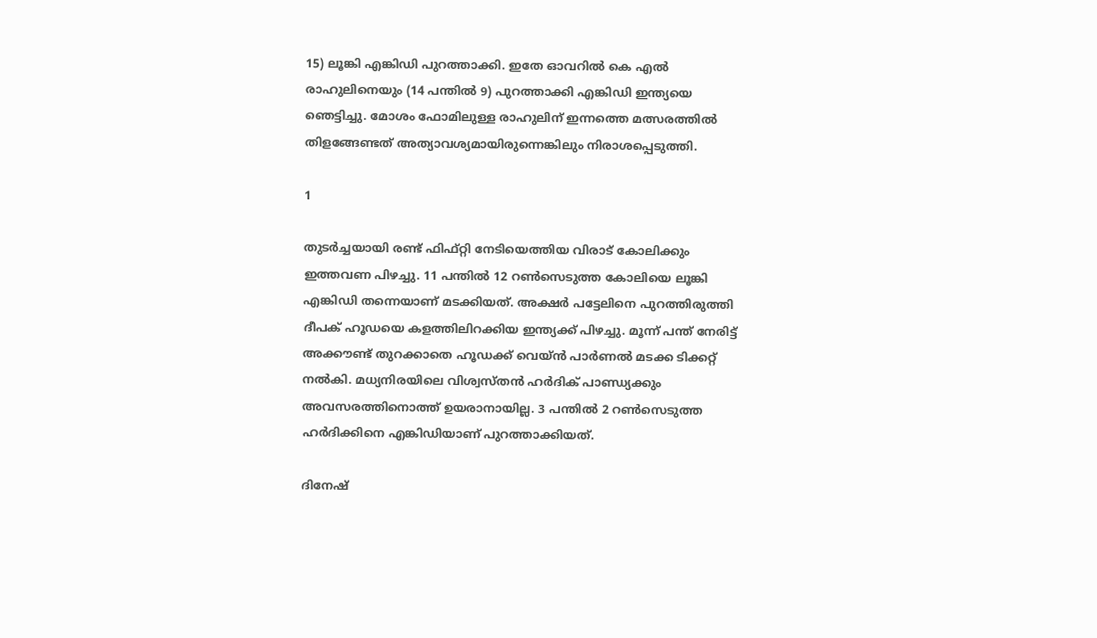15) ലൂങ്കി എങ്കിഡി പുറത്താക്കി. ഇതേ ഓവറില്‍ കെ എല്‍ രാഹുലിനെയും (14 പന്തില്‍ 9) പുറത്താക്കി എങ്കിഡി ഇന്ത്യയെ ഞെട്ടിച്ചു. മോശം ഫോമിലുള്ള രാഹുലിന് ഇന്നത്തെ മത്സരത്തില്‍ തിളങ്ങേണ്ടത് അത്യാവശ്യമായിരുന്നെങ്കിലും നിരാശപ്പെടുത്തി.

1

തുടര്‍ച്ചയായി രണ്ട് ഫിഫ്റ്റി നേടിയെത്തിയ വിരാട് കോലിക്കും ഇത്തവണ പിഴച്ചു. 11 പന്തില്‍ 12 റണ്‍സെടുത്ത കോലിയെ ലൂങ്കി എങ്കിഡി തന്നെയാണ് മടക്കിയത്. അക്ഷര്‍ പട്ടേലിനെ പുറത്തിരുത്തി ദീപക് ഹൂഡയെ കളത്തിലിറക്കിയ ഇന്ത്യക്ക് പിഴച്ചു. മൂന്ന് പന്ത് നേരിട്ട് അക്കൗണ്ട് തുറക്കാതെ ഹൂഡക്ക് വെയ്ന്‍ പാര്‍ണല്‍ മടക്ക ടിക്കറ്റ് നല്‍കി. മധ്യനിരയിലെ വിശ്വസ്തന്‍ ഹര്‍ദിക് പാണ്ഡ്യക്കും അവസരത്തിനൊത്ത് ഉയരാനായില്ല. 3 പന്തില്‍ 2 റണ്‍സെടുത്ത ഹര്‍ദിക്കിനെ എങ്കിഡിയാണ് പുറത്താക്കിയത്.

ദിനേഷ്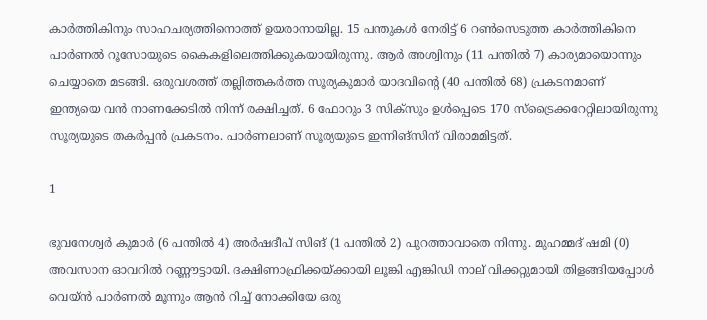കാര്‍ത്തികിനും സാഹചര്യത്തിനൊത്ത് ഉയരാനായില്ല. 15 പന്തുകള്‍ നേരിട്ട് 6 റണ്‍സെടുത്ത കാര്‍ത്തികിനെ പാര്‍ണല്‍ റൂസോയുടെ കൈകളിലെത്തിക്കുകയായിരുന്നു. ആര്‍ അശ്വിനും (11 പന്തില്‍ 7) കാര്യമായൊന്നും ചെയ്യാതെ മടങ്ങി. ഒരുവശത്ത് തല്ലിത്തകര്‍ത്ത സൂര്യകുമാര്‍ യാദവിന്റെ (40 പന്തില്‍ 68) പ്രകടനമാണ് ഇന്ത്യയെ വന്‍ നാണക്കേടില്‍ നിന്ന് രക്ഷിച്ചത്. 6 ഫോറും 3 സിക്‌സും ഉള്‍പ്പെടെ 170 സ്‌ട്രൈക്കറേറ്റിലായിരുന്നു സൂര്യയുടെ തകര്‍പ്പന്‍ പ്രകടനം. പാര്‍ണലാണ് സൂര്യയുടെ ഇന്നിങ്‌സിന് വിരാമമിട്ടത്.

1

ഭുവനേശ്വര്‍ കുമാര്‍ (6 പന്തില്‍ 4) അര്‍ഷദീപ് സിങ് (1 പന്തില്‍ 2) പുറത്താവാതെ നിന്നു. മുഹമ്മദ് ഷമി (0) അവസാന ഓവറില്‍ റണ്ണൗട്ടായി. ദക്ഷിണാഫ്രിക്കയ്ക്കായി ലൂങ്കി എങ്കിഡി നാല് വിക്കറ്റുമായി തിളങ്ങിയപ്പോള്‍ വെയ്ന്‍ പാര്‍ണല്‍ മൂന്നും ആന്‍ റിച്ച് നോക്കിയേ ഒരു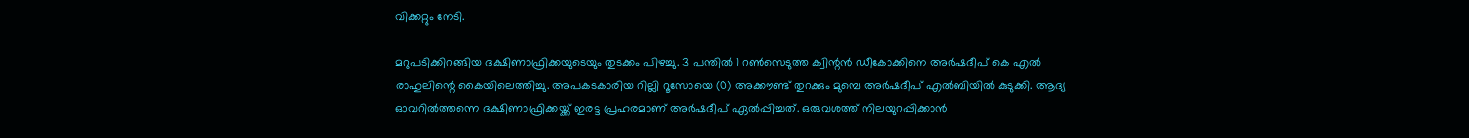വിക്കറ്റും നേടി.

മറുപടിക്കിറങ്ങിയ ദക്ഷിണാഫ്രിക്കയുടെയും തുടക്കം പിഴച്ചു. 3 പന്തില്‍ 1 റണ്‍സെടുത്ത ക്വിന്റന്‍ ഡീകോക്കിനെ അര്‍ഷദീപ് കെ എല്‍ രാഹുലിന്റെ കൈയിലെത്തിച്ചു. അപകടകാരിയ റില്ലി റൂസോയെ (0) അക്കൗണ്ട് തുറക്കും മുമ്പെ അര്‍ഷദീപ് എല്‍ബിയില്‍ കുടുക്കി. ആദ്യ ഓവറില്‍ത്തന്നെ ദക്ഷിണാഫ്രിക്കയ്ക്ക് ഇരട്ട പ്രഹരമാണ് അര്‍ഷദീപ് ഏല്‍പ്പിച്ചത്. ഒരുവശത്ത് നിലയുറപ്പിക്കാന്‍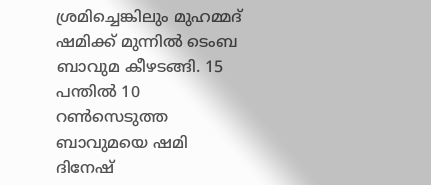ശ്രമിച്ചെങ്കിലും മുഹമ്മദ് ഷമിക്ക് മുന്നില്‍ ടെംബ ബാവുമ കീഴടങ്ങി. 15 പന്തില്‍ 10 റണ്‍സെടുത്ത ബാവുമയെ ഷമി ദിനേഷ്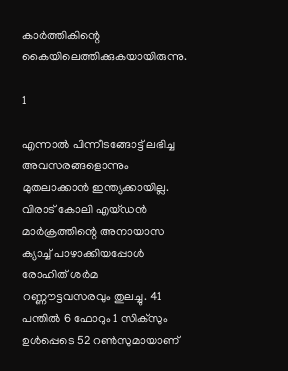കാര്‍ത്തികിന്റെ കൈയിലെത്തിക്കുകയായിരുന്നു.

1

എന്നാല്‍ പിന്നീടങ്ങോട്ട് ലഭിച്ച അവസരങ്ങളൊന്നും മുതലാക്കാന്‍ ഇന്ത്യക്കായില്ല. വിരാട് കോലി എയ്ഡന്‍ മാര്‍ക്രത്തിന്റെ അനായാസ ക്യാച്ച് പാഴാക്കിയപ്പോള്‍ രോഹിത് ശര്‍മ റണ്ണൗട്ടവസരവും തുലച്ചു. 41 പന്തില്‍ 6 ഫോറും 1 സിക്‌സും ഉള്‍പ്പെടെ 52 റണ്‍സുമായാണ്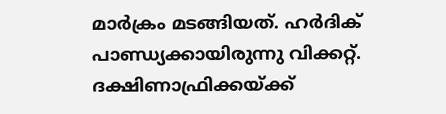മാര്‍ക്രം മടങ്ങിയത്. ഹര്‍ദിക് പാണ്ഡ്യക്കായിരുന്നു വിക്കറ്റ്. ദക്ഷിണാഫ്രിക്കയ്ക്ക്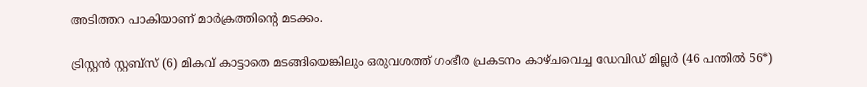അടിത്തറ പാകിയാണ് മാര്‍ക്രത്തിന്റെ മടക്കം.

ട്രിസ്റ്റന്‍ സ്റ്റബ്‌സ് (6) മികവ് കാട്ടാതെ മടങ്ങിയെങ്കിലും ഒരുവശത്ത് ഗംഭീര പ്രകടനം കാഴ്ചവെച്ച ഡേവിഡ് മില്ലര്‍ (46 പന്തില്‍ 56*)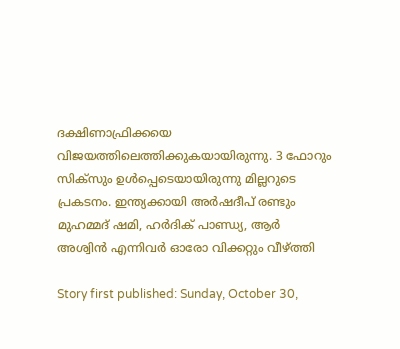ദക്ഷിണാഫ്രിക്കയെ വിജയത്തിലെത്തിക്കുകയായിരുന്നു. 3 ഫോറും സിക്‌സും ഉള്‍പ്പെടെയായിരുന്നു മില്ലറുടെ പ്രകടനം. ഇന്ത്യക്കായി അര്‍ഷദീപ് രണ്ടും മുഹമ്മദ് ഷമി, ഹര്‍ദിക് പാണ്ഡ്യ, ആര്‍ അശ്വിന്‍ എന്നിവര്‍ ഓരോ വിക്കറ്റും വീഴ്ത്തി

Story first published: Sunday, October 30,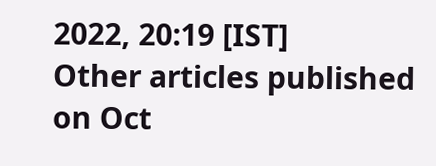2022, 20:19 [IST]
Other articles published on Oct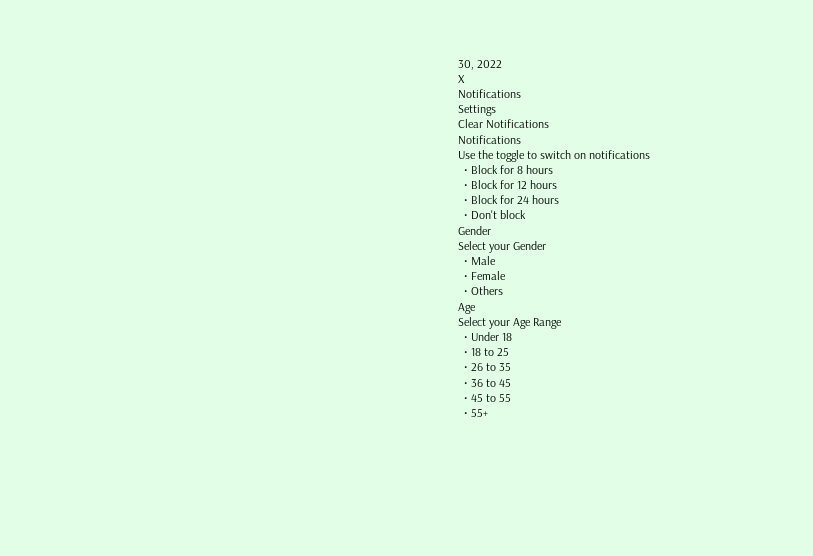30, 2022
X
Notifications
Settings
Clear Notifications
Notifications
Use the toggle to switch on notifications
  • Block for 8 hours
  • Block for 12 hours
  • Block for 24 hours
  • Don't block
Gender
Select your Gender
  • Male
  • Female
  • Others
Age
Select your Age Range
  • Under 18
  • 18 to 25
  • 26 to 35
  • 36 to 45
  • 45 to 55
  • 55+